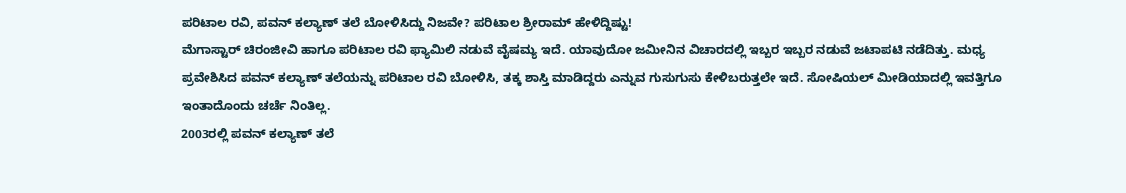ಪರಿಟಾಲ ರವಿ, ಪವನ್ ಕಲ್ಯಾಣ್ ತಲೆ ಬೋಳಿಸಿದ್ದು ನಿಜವೇ? ಪರಿಟಾಲ ಶ್ರೀರಾಮ್ ಹೇಳಿದ್ದಿಷ್ಟು!
ಮೆಗಾಸ್ಟಾರ್ ಚಿರಂಜೀವಿ ಹಾಗೂ ಪರಿಟಾಲ ರವಿ ಫ್ಯಾಮಿಲಿ ನಡುವೆ ವೈಷಮ್ಯ ಇದೆ. ಯಾವುದೋ ಜಮೀನಿನ ವಿಚಾರದಲ್ಲಿ ಇಬ್ಬರ ಇಬ್ಬರ ನಡುವೆ ಜಟಾಪಟಿ ನಡೆದಿತ್ತು. ಮಧ್ಯ ಪ್ರವೇಶಿಸಿದ ಪವನ್ ಕಲ್ಯಾಣ್ ತಲೆಯನ್ನು ಪರಿಟಾಲ ರವಿ ಬೋಳಿಸಿ, ತಕ್ಕ ಶಾಸ್ತಿ ಮಾಡಿದ್ದರು ಎನ್ನುವ ಗುಸುಗುಸು ಕೇಳಿಬರುತ್ತಲೇ ಇದೆ. ಸೋಷಿಯಲ್ ಮೀಡಿಯಾದಲ್ಲಿ ಇವತ್ತಿಗೂ ಇಂತಾದೊಂದು ಚರ್ಚೆ ನಿಂತಿಲ್ಲ.
2003ರಲ್ಲಿ ಪವನ್ ಕಲ್ಯಾಣ್ ತಲೆ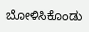ಬೋಳಿಸಿಕೊಂಡು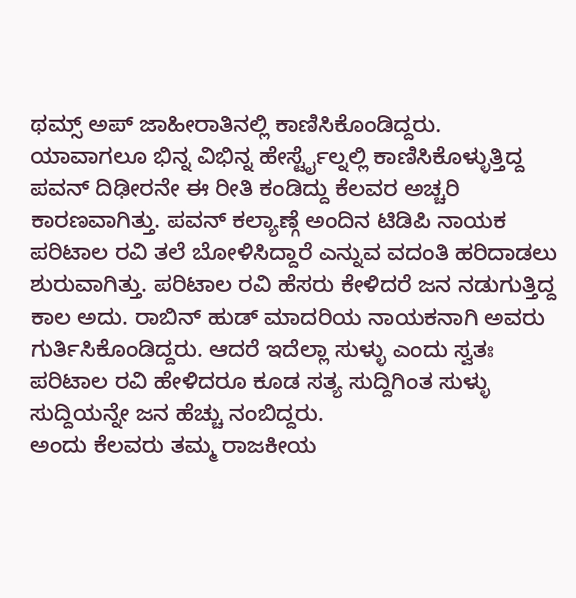ಥಮ್ಸ್ ಅಪ್ ಜಾಹೀರಾತಿನಲ್ಲಿ ಕಾಣಿಸಿಕೊಂಡಿದ್ದರು. ಯಾವಾಗಲೂ ಭಿನ್ನ ವಿಭಿನ್ನ ಹೇರ್ಸ್ಟೈಲ್ನಲ್ಲಿ ಕಾಣಿಸಿಕೊಳ್ಳುತ್ತಿದ್ದ ಪವನ್ ದಿಢೀರನೇ ಈ ರೀತಿ ಕಂಡಿದ್ದು ಕೆಲವರ ಅಚ್ಚರಿ ಕಾರಣವಾಗಿತ್ತು. ಪವನ್ ಕಲ್ಯಾಣ್ಗೆ ಅಂದಿನ ಟಿಡಿಪಿ ನಾಯಕ ಪರಿಟಾಲ ರವಿ ತಲೆ ಬೋಳಿಸಿದ್ದಾರೆ ಎನ್ನುವ ವದಂತಿ ಹರಿದಾಡಲು ಶುರುವಾಗಿತ್ತು. ಪರಿಟಾಲ ರವಿ ಹೆಸರು ಕೇಳಿದರೆ ಜನ ನಡುಗುತ್ತಿದ್ದ ಕಾಲ ಅದು. ರಾಬಿನ್ ಹುಡ್ ಮಾದರಿಯ ನಾಯಕನಾಗಿ ಅವರು ಗುರ್ತಿಸಿಕೊಂಡಿದ್ದರು. ಆದರೆ ಇದೆಲ್ಲಾ ಸುಳ್ಳು ಎಂದು ಸ್ವತಃ ಪರಿಟಾಲ ರವಿ ಹೇಳಿದರೂ ಕೂಡ ಸತ್ಯ ಸುದ್ದಿಗಿಂತ ಸುಳ್ಳು ಸುದ್ದಿಯನ್ನೇ ಜನ ಹೆಚ್ಚು ನಂಬಿದ್ದರು.
ಅಂದು ಕೆಲವರು ತಮ್ಮ ರಾಜಕೀಯ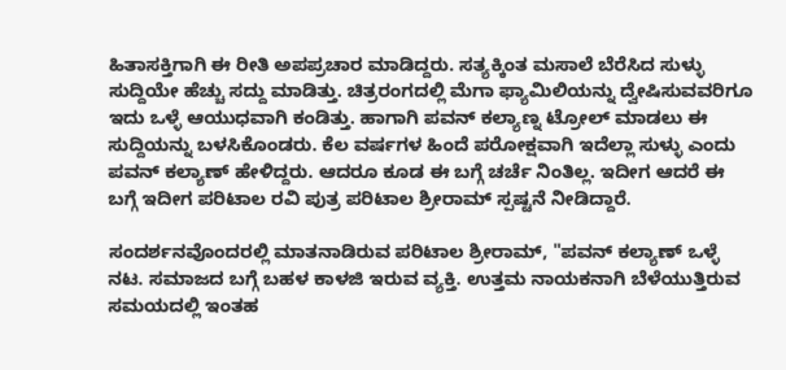ಹಿತಾಸಕ್ತಿಗಾಗಿ ಈ ರೀತಿ ಅಪಪ್ರಚಾರ ಮಾಡಿದ್ದರು. ಸತ್ಯಕ್ಕಿಂತ ಮಸಾಲೆ ಬೆರೆಸಿದ ಸುಳ್ಳು ಸುದ್ದಿಯೇ ಹೆಚ್ಚು ಸದ್ದು ಮಾಡಿತ್ತು. ಚಿತ್ರರಂಗದಲ್ಲಿ ಮೆಗಾ ಫ್ಯಾಮಿಲಿಯನ್ನು ದ್ವೇಷಿಸುವವರಿಗೂ ಇದು ಒಳ್ಳೆ ಆಯುಧವಾಗಿ ಕಂಡಿತ್ತು. ಹಾಗಾಗಿ ಪವನ್ ಕಲ್ಯಾಣ್ನ ಟ್ರೋಲ್ ಮಾಡಲು ಈ ಸುದ್ದಿಯನ್ನು ಬಳಸಿಕೊಂಡರು. ಕೆಲ ವರ್ಷಗಳ ಹಿಂದೆ ಪರೋಕ್ಷವಾಗಿ ಇದೆಲ್ಲಾ ಸುಳ್ಳು ಎಂದು ಪವನ್ ಕಲ್ಯಾಣ್ ಹೇಳಿದ್ದರು. ಆದರೂ ಕೂಡ ಈ ಬಗ್ಗೆ ಚರ್ಚೆ ನಿಂತಿಲ್ಲ. ಇದೀಗ ಆದರೆ ಈ ಬಗ್ಗೆ ಇದೀಗ ಪರಿಟಾಲ ರವಿ ಪುತ್ರ ಪರಿಟಾಲ ಶ್ರೀರಾಮ್ ಸ್ಪಷ್ಟನೆ ನೀಡಿದ್ದಾರೆ.

ಸಂದರ್ಶನವೊಂದರಲ್ಲಿ ಮಾತನಾಡಿರುವ ಪರಿಟಾಲ ಶ್ರೀರಾಮ್, "ಪವನ್ ಕಲ್ಯಾಣ್ ಒಳ್ಳೆ ನಟ. ಸಮಾಜದ ಬಗ್ಗೆ ಬಹಳ ಕಾಳಜಿ ಇರುವ ವ್ಯಕ್ತಿ. ಉತ್ತಮ ನಾಯಕನಾಗಿ ಬೆಳೆಯುತ್ತಿರುವ ಸಮಯದಲ್ಲಿ ಇಂತಹ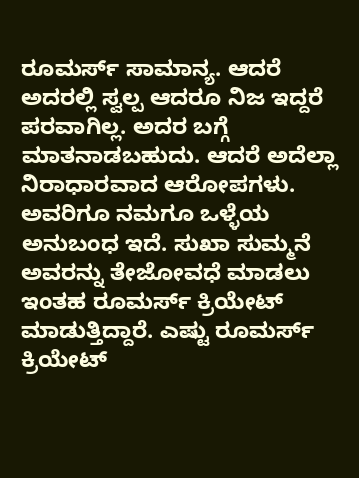ರೂಮರ್ಸ್ ಸಾಮಾನ್ಯ. ಆದರೆ ಅದರಲ್ಲಿ ಸ್ವಲ್ಪ ಆದರೂ ನಿಜ ಇದ್ದರೆ ಪರವಾಗಿಲ್ಲ. ಅದರ ಬಗ್ಗೆ ಮಾತನಾಡಬಹುದು. ಆದರೆ ಅದೆಲ್ಲಾ ನಿರಾಧಾರವಾದ ಆರೋಪಗಳು. ಅವರಿಗೂ ನಮಗೂ ಒಳ್ಳೆಯ ಅನುಬಂಧ ಇದೆ. ಸುಖಾ ಸುಮ್ಮನೆ ಅವರನ್ನು ತೇಜೋವಧೆ ಮಾಡಲು ಇಂತಹ ರೂಮರ್ಸ್ ಕ್ರಿಯೇಟ್ ಮಾಡುತ್ತಿದ್ದಾರೆ. ಎಷ್ಟು ರೂಮರ್ಸ್ ಕ್ರಿಯೇಟ್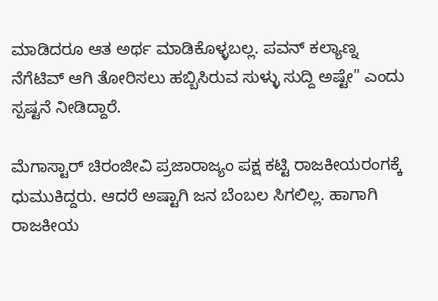ಮಾಡಿದರೂ ಆತ ಅರ್ಥ ಮಾಡಿಕೊಳ್ಳಬಲ್ಲ. ಪವನ್ ಕಲ್ಯಾಣ್ನ ನೆಗೆಟಿವ್ ಆಗಿ ತೋರಿಸಲು ಹಬ್ಬಿಸಿರುವ ಸುಳ್ಳು ಸುದ್ದಿ ಅಷ್ಟೇ" ಎಂದು ಸ್ಪಷ್ಟನೆ ನೀಡಿದ್ದಾರೆ.

ಮೆಗಾಸ್ಟಾರ್ ಚಿರಂಜೀವಿ ಪ್ರಜಾರಾಜ್ಯಂ ಪಕ್ಷ ಕಟ್ಟಿ ರಾಜಕೀಯರಂಗಕ್ಕೆ ಧುಮುಕಿದ್ದರು. ಆದರೆ ಅಷ್ಟಾಗಿ ಜನ ಬೆಂಬಲ ಸಿಗಲಿಲ್ಲ. ಹಾಗಾಗಿ ರಾಜಕೀಯ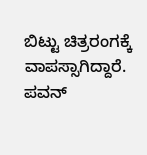ಬಿಟ್ಟು ಚಿತ್ರರಂಗಕ್ಕೆ ವಾಪಸ್ಸಾಗಿದ್ದಾರೆ. ಪವನ್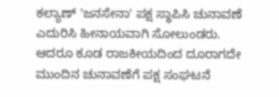ಕಲ್ಯಾಣ್ 'ಜನಸೇನಾ' ಪಕ್ಷ ಸ್ಥಾಪಿಸಿ ಚುನಾವಣೆ ಎದುರಿಸಿ ಹೀನಾಯವಾಗಿ ಸೋಲುಂಡರು. ಆದರೂ ಕೂಡ ರಾಜಕೀಯದಿಂದ ದೂರಾಗದೇ ಮುಂದಿನ ಚುನಾವಣೆಗೆ ಪಕ್ಷ ಸಂಘಟನೆ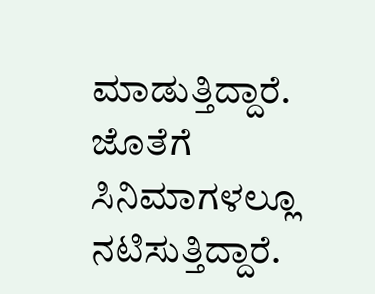ಮಾಡುತ್ತಿದ್ದಾರೆ. ಜೊತೆಗೆ ಸಿನಿಮಾಗಳಲ್ಲೂ ನಟಿಸುತ್ತಿದ್ದಾರೆ.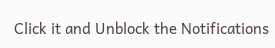Click it and Unblock the Notifications